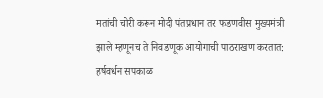मतांची चोरी करून मोदी पंतप्रधान तर फडणवीस मुख्यमंत्री झाले म्हणूनच ते निवडणूक आयोगाची पाठराखण करतात: हर्षवर्धन सपकाळ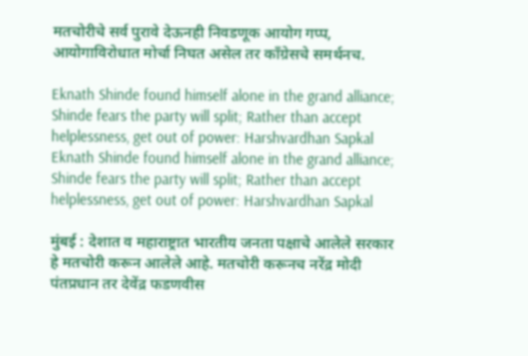मतचोरीचे सर्व पुरावे देऊनही निवडणूक आयोग गप्प, आयोगाविरोधात मोर्चा निघत असेल तर काँग्रेसचे समर्थनच.

Eknath Shinde found himself alone in the grand alliance; Shinde fears the party will split; Rather than accept helplessness, get out of power: Harshvardhan Sapkal
Eknath Shinde found himself alone in the grand alliance; Shinde fears the party will split; Rather than accept helplessness, get out of power: Harshvardhan Sapkal

मुंबई : देशात व महाराष्ट्रात भारतीय जनता पक्षाचे आलेले सरकार हे मतचोरी करून आलेले आहे. मतचोरी करूनच नरेंद्र मोदी पंतप्रधान तर देवेंद्र फडणवीस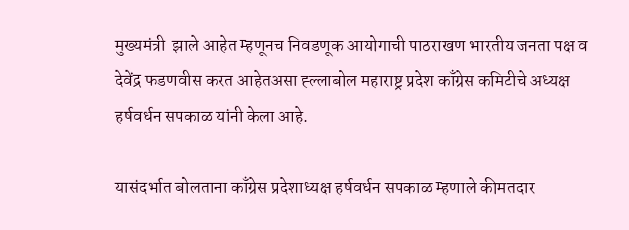मुख्यमंत्री  झाले आहेत म्हणूनच निवडणूक आयोगाची पाठराखण भारतीय जनता पक्ष व देवेंद्र फडणवीस करत आहेतअसा ह्ल्लाबोल महाराष्ट्र प्रदेश काँग्रेस कमिटीचे अध्यक्ष हर्षवर्धन सपकाळ यांनी केला आहे.

यासंदर्भात बोलताना काँग्रेस प्रदेशाध्यक्ष हर्षवर्धन सपकाळ म्हणाले कीमतदार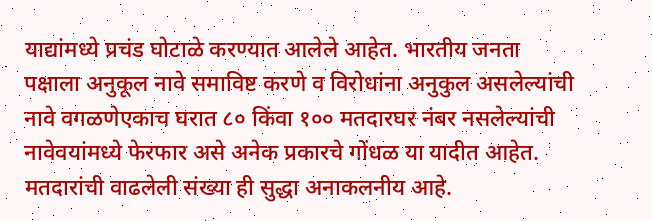याद्यांमध्ये प्रचंड घोटाळे करण्यात आलेले आहेत. भारतीय जनता पक्षाला अनुकूल नावे समाविष्ट करणे व विरोधांना अनुकुल असलेल्यांची नावे वगळणेएकाच घरात ८० किंवा १०० मतदारघर नंबर नसलेल्यांची नावेवयांमध्ये फेरफार असे अनेक प्रकारचे गोंधळ या यादीत आहेत. मतदारांची वाढलेली संख्या ही सुद्धा अनाकलनीय आहे.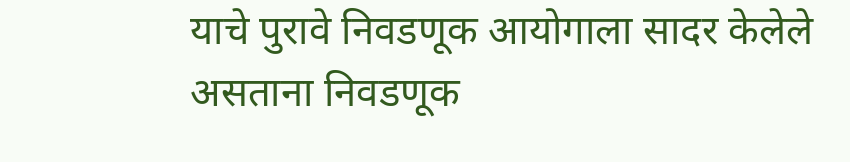याचे पुरावे निवडणूक आयोगाला सादर केलेले असताना निवडणूक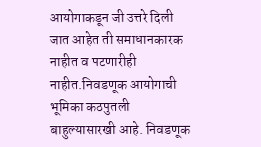आयोगाकडून जी उत्तरे दिली जात आहेत ती समाधानकारक नाहीत व पटणारीही नाहीत.निवडणूक आयोगाची भूमिका कठपुतली बाहुल्यासारखी आहे. निवडणूक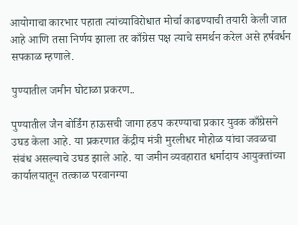आयोगाचा कारभार पहाता त्यांच्याविरोधात मोर्चा काढण्याची तयारी केली जात आहे आणि तसा निर्णय झाला तर काँग्रेस पक्ष त्याचे समर्थन करेल असे हर्षवर्धन सपकाळ म्हणाले.

पुण्यातील जमीन घोटाळा प्रकरण..

पुण्यातील जैन बोर्डिंग हाऊसची जागा हडप करण्याचा प्रकार युवक काँग्रेसने उघड केला आहे. या प्रकरणात केंद्रीय मंत्री मुरलीधर मोहोळ यांचा जवळचा संबंध असल्याचे उघड झाले आहे. या जमीन व्यवहारात धर्मादाय आयुक्तांच्या कार्यालयातून तत्काळ परवानग्या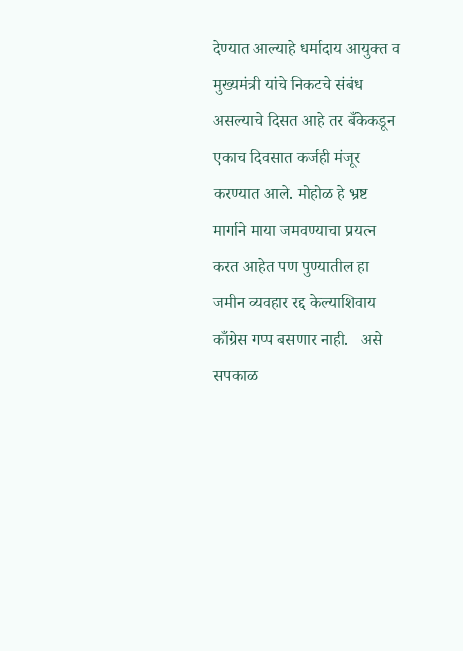देण्यात आल्याहे धर्मादाय आयुक्त व मुख्यमंत्री यांचे निकटचे संबंध असल्याचे दिसत आहे तर बँकेकडून एकाच दिवसात कर्जही मंजूर करण्यात आले. मोहोळ हे भ्रष्ट मार्गाने माया जमवण्याचा प्रयत्न करत आहेत पण पुण्यातील हा जमीन व्यवहार रद्द केल्याशिवाय काँग्रेस गप्प बसणार नाही.   असे सपकाळ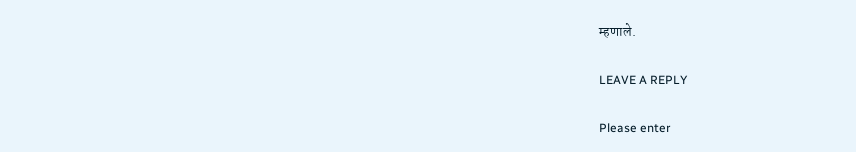म्हणाले.

LEAVE A REPLY

Please enter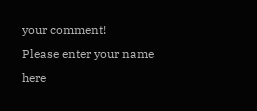your comment!
Please enter your name here